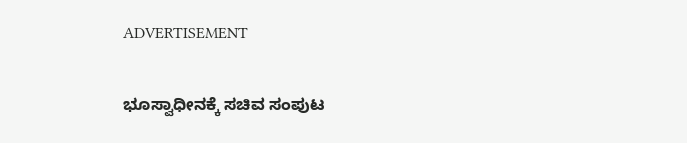ADVERTISEMENT

ಭೂಸ್ವಾಧೀನಕ್ಕೆ ಸಚಿವ ಸಂಪುಟ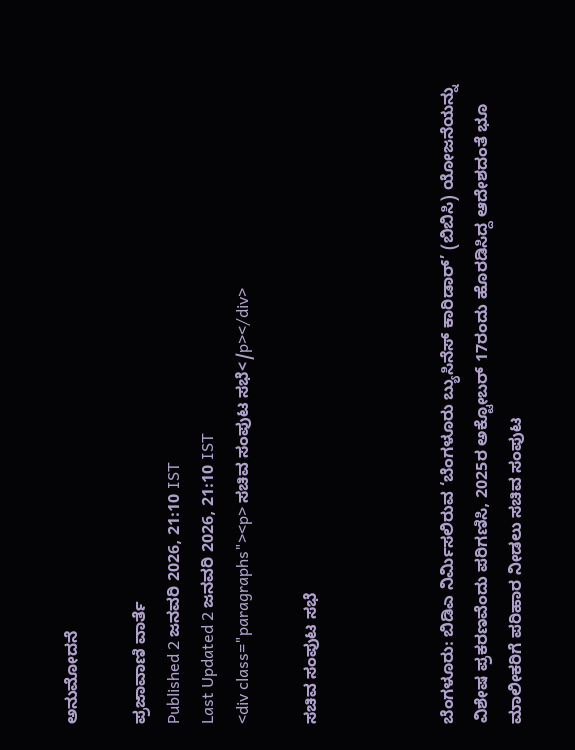ಅನುಮೋದನೆ

ಪ್ರಜಾವಾಣಿ ವಾರ್ತೆ
Published 2 ಜನವರಿ 2026, 21:10 IST
Last Updated 2 ಜನವರಿ 2026, 21:10 IST
<div class="paragraphs"><p> ಸಚಿವ ಸಂಪುಟ ಸಭೆ</p></div>

ಸಚಿವ ಸಂಪುಟ ಸಭೆ



ಬೆಂಗಳೂರು: ಬಿಡಿಎ ನಿರ್ಮಿಸಲಿರುವ ‘ಬೆಂಗಳೂರು ಬ್ಯುಸಿನೆಸ್‌ ಕಾರಿಡಾರ್‌’ (ಬಿಬಿಸಿ) ಯೋಜನೆಯನ್ನು ವಿಶೇಷ ಪ್ರಕರಣವೆಂದು ಪರಿಗಣಿಸಿ, 2025ರ ಅಕ್ಟೋಬರ್‌ 17ರಂದು ಹೊರಡಿಸಿದ್ದ ಆದೇಶದಂತೆ ಭೂ ಮಾಲೀಕರಿಗೆ ಪರಿಹಾರ ನೀಡಲು ಸಚಿವ ಸಂಪುಟ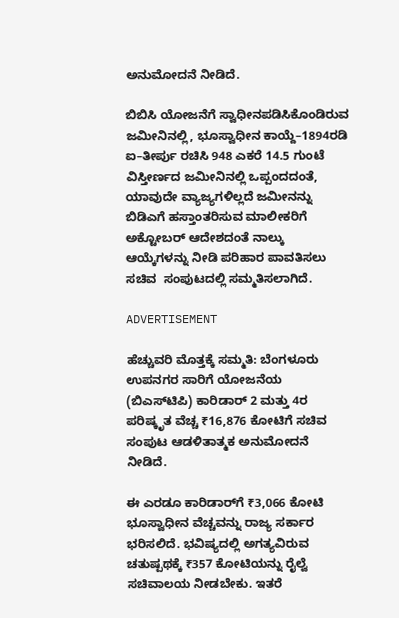ಅನುಮೋದನೆ ನೀಡಿದೆ.

ಬಿಬಿಸಿ ಯೋಜನೆಗೆ ಸ್ವಾಧೀನಪಡಿಸಿಕೊಂಡಿರುವ ಜಮೀನಿನಲ್ಲಿ, ಭೂಸ್ವಾಧೀನ ಕಾಯ್ದೆ–1894ರಡಿ ಐ–ತೀರ್ಪು ರಚಿಸಿ 948 ಎಕರೆ 14.5 ಗುಂಟೆ ವಿಸ್ತೀರ್ಣದ ಜಮೀನಿನಲ್ಲಿ ಒಪ್ಪಂದದಂತೆ, ಯಾವುದೇ ವ್ಯಾಜ್ಯಗಳಿಲ್ಲದೆ ಜಮೀನನ್ನು ಬಿಡಿಎಗೆ ಹಸ್ತಾಂತರಿಸುವ ಮಾಲೀಕರಿಗೆ ಅಕ್ಟೋಬರ್ ಆದೇಶದಂತೆ ನಾಲ್ಕು ಆಯ್ಕೆಗಳನ್ನು ನೀಡಿ ಪರಿಹಾರ ಪಾವತಿಸಲು ಸಚಿವ  ಸಂಪುಟದಲ್ಲಿ ಸಮ್ಮತಿಸಲಾಗಿದೆ.

ADVERTISEMENT

ಹೆಚ್ಚುವರಿ ಮೊತ್ತಕ್ಕೆ ಸಮ್ಮತಿ: ಬೆಂಗಳೂರು ಉಪನಗರ ಸಾರಿಗೆ ಯೋಜನೆಯ (ಬಿಎಸ್‌ಟಿಪಿ) ಕಾರಿಡಾರ್‌ 2 ಮತ್ತು 4ರ ಪರಿಷ್ಕೃತ ವೆಚ್ಚ ₹16,876 ಕೋಟಿಗೆ ಸಚಿವ ಸಂಪುಟ ಆಡಳಿತಾತ್ಮಕ ಅನುಮೋದನೆ ನೀಡಿದೆ.

ಈ ಎರಡೂ ಕಾರಿಡಾರ್‌ಗೆ ₹3,066 ಕೋಟಿ ಭೂಸ್ವಾಧೀನ ವೆಚ್ಚವನ್ನು ರಾಜ್ಯ ಸರ್ಕಾರ ಭರಿಸಲಿದೆ. ಭವಿಷ್ಯದಲ್ಲಿ ಅಗತ್ಯವಿರುವ ಚತುಷ್ಪಥಕ್ಕೆ ₹357 ಕೋಟಿಯನ್ನು ರೈಲ್ವೆ ಸಚಿವಾಲಯ ನೀಡಬೇಕು. ಇತರೆ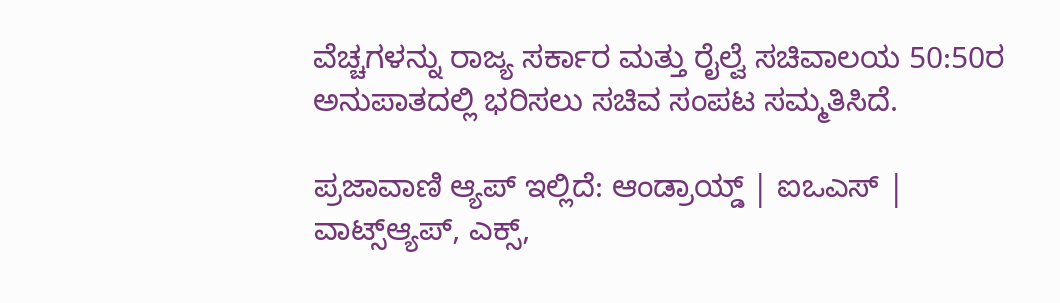ವೆಚ್ಚಗಳನ್ನು ರಾಜ್ಯ ಸರ್ಕಾರ ಮತ್ತು ರೈಲ್ವೆ ಸಚಿವಾಲಯ 50:50ರ ಅನುಪಾತದಲ್ಲಿ ಭರಿಸಲು ಸಚಿವ ಸಂಪಟ ಸಮ್ಮತಿಸಿದೆ.

ಪ್ರಜಾವಾಣಿ ಆ್ಯಪ್ ಇಲ್ಲಿದೆ: ಆಂಡ್ರಾಯ್ಡ್ | ಐಒಎಸ್ | ವಾಟ್ಸ್ಆ್ಯಪ್, ಎಕ್ಸ್,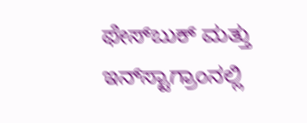ಫೇಸ್‌ಬುಕ್ ಮತ್ತು ಇನ್‌ಸ್ಟಾಗ್ರಾಂನಲ್ಲಿ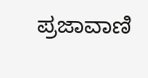ಪ್ರಜಾವಾಣಿ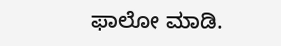ಫಾಲೋ ಮಾಡಿ.